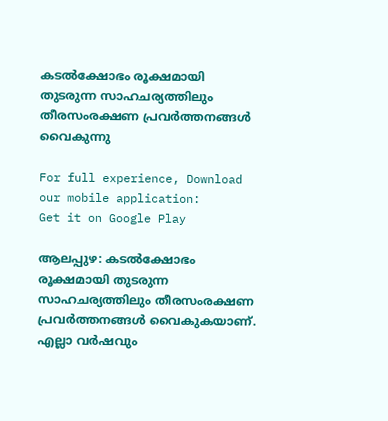കടല്‍ക്ഷോഭം രൂക്ഷമായി തുടരുന്ന സാഹചര്യത്തിലും തീരസംരക്ഷണ പ്രവര്‍ത്തനങ്ങള്‍ വൈകുന്നു

For full experience, Download our mobile application:
Get it on Google Play

ആലപ്പുഴ: കടല്‍ക്ഷോഭം രൂക്ഷമായി തുടരുന്ന സാഹചര്യത്തിലും തീരസംരക്ഷണ പ്രവര്‍ത്തനങ്ങള്‍ വൈകുകയാണ്. എല്ലാ വര്‍ഷവും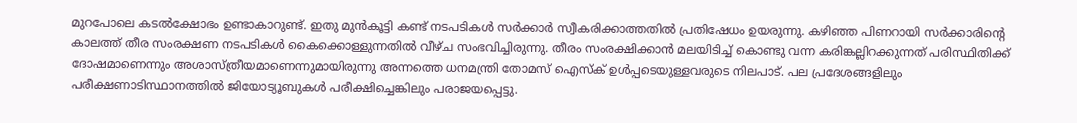മുറപോലെ കടല്‍ക്ഷോഭം ഉണ്ടാകാറുണ്ട്. ഇതു മുന്‍കൂട്ടി കണ്ട് നടപടികള്‍ സര്‍ക്കാര്‍ സ്വീകരിക്കാത്തതില്‍ പ്രതിഷേധം ഉയരുന്നു. കഴിഞ്ഞ പിണറായി സര്‍ക്കാരിന്റെ കാലത്ത് തീര സംരക്ഷണ നടപടികള്‍ കൈക്കൊള്ളുന്നതില്‍ വീഴ്ച സംഭവിച്ചിരുന്നു. തീരം സംരക്ഷിക്കാന്‍ മലയിടിച്ച്‌ കൊണ്ടു വന്ന കരിങ്കല്ലിറക്കുന്നത് പരിസ്ഥിതിക്ക് ദോഷമാണെന്നും അശാസ്ത്രീയമാണെന്നുമായിരുന്നു അന്നത്തെ ധനമന്ത്രി തോമസ് ഐസ്‌ക് ഉള്‍പ്പടെയുള്ളവരുടെ നിലപാട്. പല പ്രദേശങ്ങളിലും പരീക്ഷണാടിസ്ഥാനത്തില്‍ ജിയോട്യൂബുകള്‍ പരീക്ഷിച്ചെങ്കിലും പരാജയപ്പെട്ടു.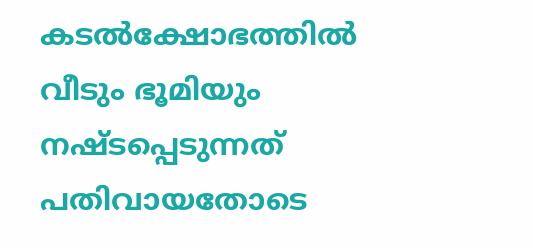കടല്‍ക്ഷോഭത്തില്‍ വീടും ഭൂമിയും നഷ്ടപ്പെടുന്നത് പതിവായതോടെ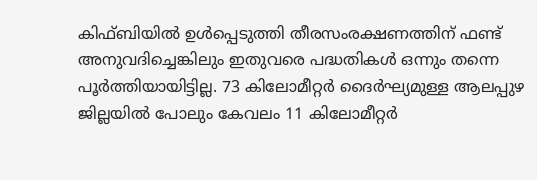കിഫ്ബിയില്‍ ഉള്‍പ്പെടുത്തി തീരസംരക്ഷണത്തിന് ഫണ്ട് അനുവദിച്ചെങ്കിലും ഇതുവരെ പദ്ധതികള്‍ ഒന്നും തന്നെ പൂര്‍ത്തിയായിട്ടില്ല. 73 കിലോമീറ്റര്‍ ദൈര്‍ഘ്യമുള്ള ആലപ്പുഴ ജില്ലയില്‍ പോലും കേവലം 11 കിലോമീറ്റര്‍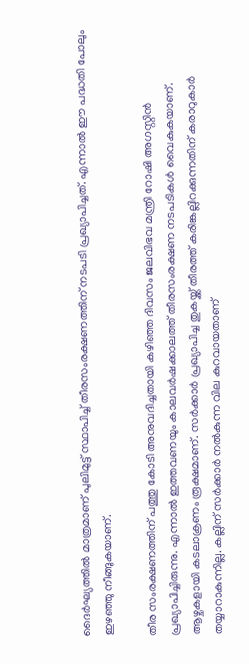ദൈര്‍ഘ്യത്തില്‍ മാത്രമാണ് പുലിമുട്ട് സ്ഥാപിച്ച്‌ തീരസംരക്ഷണത്തിന് നടപടി പ്രഖ്യാപിച്ചത്. എന്നാല്‍ ഈ പദ്ധതി പോലും ഇഴഞ്ഞു നീങ്ങുകയാണ്.

തീര സംരക്ഷണത്തിന് പത്തു കോടി അനുവദിച്ചതായി കഴിഞ്ഞ ദിവസം ജലവിഭവ മന്ത്രി റോഷി അഗസ്റ്റിന്‍ പ്രഖ്യാപിച്ചിരുന്നു. എന്നാല്‍ ഇത്തവണയും കാലവര്‍ഷക്കാലത്ത് തീരസംരക്ഷണ നടപടികള്‍ വൈകുകയാണ്. ആഴ്ചകളായി കടലാക്രണം രൂക്ഷമാണ്. സര്‍ക്കാര്‍ പ്രഖ്യാപിച്ച തുകയ്ക്ക് തീരത്ത് കരിങ്കല്ലിറക്കുന്നതിന് കരാറുകാര്‍ തയ്യാറാകുന്നില്ല. കല്ലിന് സര്‍ക്കാര്‍ നല്‍കുന്ന വില കുറവായതാണ്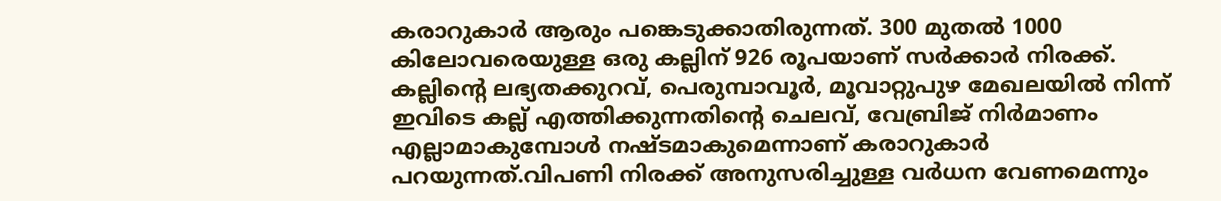കരാറുകാര്‍ ആരും പങ്കെടുക്കാതിരുന്നത്. 300 മുതല്‍ 1000 കിലോവരെയുള്ള ഒരു കല്ലിന് 926 രൂപയാണ് സര്‍ക്കാര്‍ നിരക്ക്. കല്ലിന്റെ ലഭ്യതക്കുറവ്, പെരുമ്പാവൂര്‍, മൂവാറ്റുപുഴ മേഖലയില്‍ നിന്ന് ഇവിടെ കല്ല് എത്തിക്കുന്നതിന്റെ ചെലവ്, വേബ്രിജ് നിര്‍മാണം എല്ലാമാകുമ്പോൾ നഷ്ടമാകുമെന്നാണ് കരാറുകാര്‍ പറയുന്നത്.വിപണി നിരക്ക് അനുസരിച്ചുള്ള വര്‍ധന വേണമെന്നും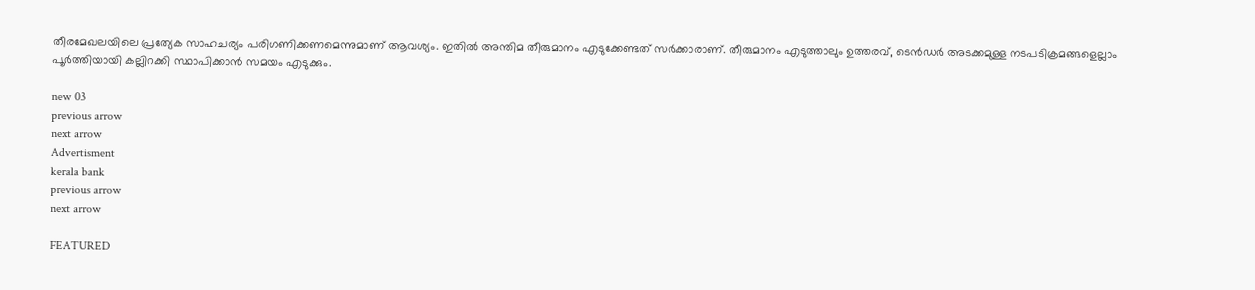തീരമേഖലയിലെ പ്രത്യേക സാഹചര്യം പരിഗണിക്കണമെന്നുമാണ് ആവശ്യം. ഇതില്‍ അന്തിമ തീരുമാനം എടുക്കേണ്ടത് സര്‍ക്കാരാണ്. തീരുമാനം എടുത്താലും ഉത്തരവ്, ടെന്‍ഡര്‍ അടക്കമുള്ള നടപടിക്രമങ്ങളെല്ലാം പൂര്‍ത്തിയായി കല്ലിറക്കി സ്ഥാപിക്കാന്‍ സമയം എടുക്കും.

new 03
previous arrow
next arrow
Advertisment
kerala bank
previous arrow
next arrow

FEATURED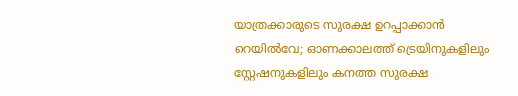യാത്രക്കാരുടെ സുരക്ഷ ഉറപ്പാക്കാൻ റെയിൽവേ; ഓണക്കാലത്ത് ട്രെയിനുകളിലും സ്റ്റേഷനുകളിലും കനത്ത സുരക്ഷ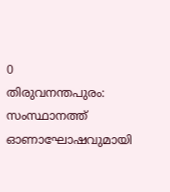0
തിരുവനന്തപുരം: സംസ്ഥാനത്ത് ഓണാഘോഷവുമായി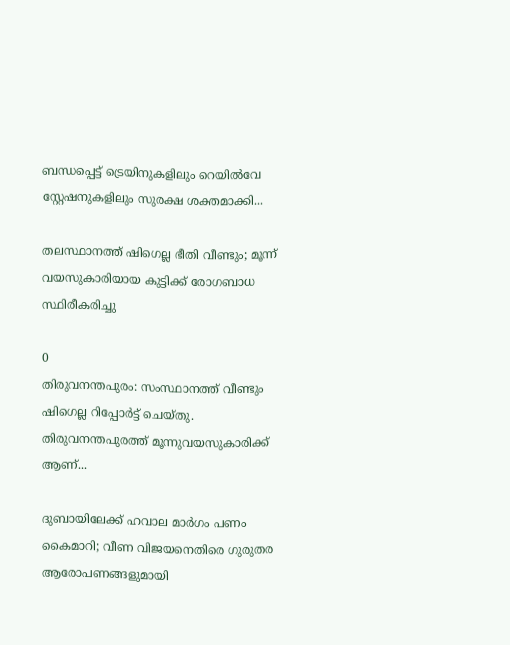ബന്ധപ്പെട്ട് ട്രെയിനുകളിലും റെയില്‍വേ സ്റ്റേഷനുകളിലും സുരക്ഷ ശക്തമാക്കി...

തലസ്ഥാനത്ത് ഷിഗെല്ല ഭീതി വീണ്ടും; മൂന്ന് വയസുകാരിയായ കുട്ടിക്ക് രോഗബാധ സ്ഥിരീകരിച്ചു

0
തിരുവനന്തപുരം: സംസ്ഥാനത്ത് വീണ്ടും ഷിഗെല്ല റിപ്പോര്‍ട്ട് ചെയ്തു. തിരുവനന്തപുരത്ത് മൂന്നുവയസുകാരിക്ക് ആണ്...

ദുബായിലേക്ക് ഹവാല മാർഗം പണം കൈമാറി; വീണ വിജയനെതിരെ ഗുരുതര ആരോപണങ്ങളുമായി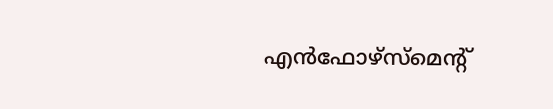എൻഫോഴ്സ്മെന്റ്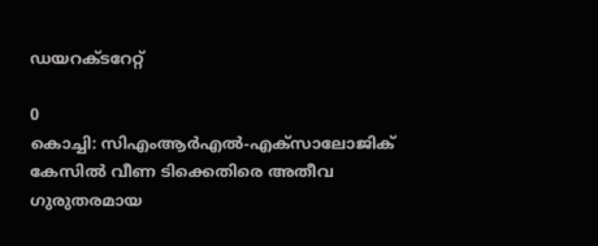ഡയറക്ടറേറ്റ്

0
കൊച്ചി: സിഎംആർഎൽ-എക്സാലോജിക് കേസിൽ വീണ ടിക്കെതിരെ അതീവ ഗുരുതരമായ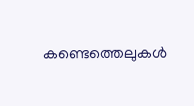കണ്ടെത്തെലുകൾ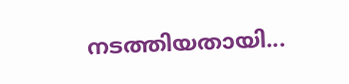നടത്തിയതായി...